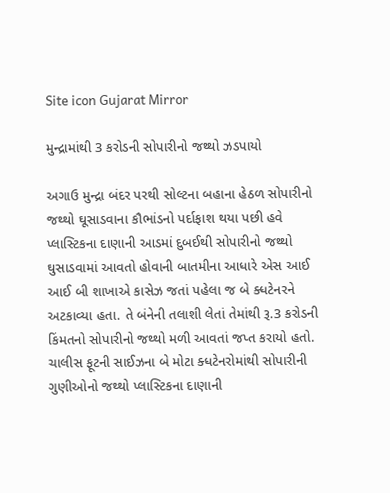Site icon Gujarat Mirror

મુન્દ્રામાંથી 3 કરોડની સોપારીનો જથ્થો ઝડપાયો

અગાઉ મુન્દ્રા બંદર પરથી સોલ્ટના બહાના હેઠળ સોપારીનો જથ્થો ઘૂસાડવાના કૌભાંડનો પર્દાફાશ થયા પછી હવે પ્લાસ્ટિકના દાણાની આડમાં દુબઈથી સોપારીનો જથ્થો ઘુસાડવામાં આવતો હોવાની બાતમીના આધારે એસ આઈ આઈ બી શાખાએ કાસેઝ જતાં પહેલા જ બે ક્ધટેનરને અટકાવ્યા હતા. તે બંનેની તલાશી લેતાં તેમાંથી રૂ.3 કરોડની કિંમતનો સોપારીનો જથ્થો મળી આવતાં જપ્ત કરાયો હતો. ચાલીસ ફૂટની સાઈઝના બે મોટા ક્ધટેનરોમાંથી સોપારીની ગુણીઓનો જથ્થો પ્લાસ્ટિકના દાણાની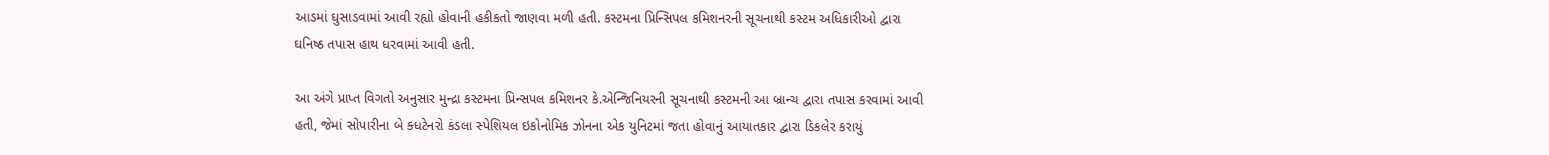આડમાં ઘુસાડવામાં આવી રહ્યો હોવાની હકીકતો જાણવા મળી હતી. કસ્ટમના પ્રિન્સિપલ કમિશનરની સૂચનાથી કસ્ટમ અધિકારીઓ દ્વારા ઘનિષ્ઠ તપાસ હાથ ધરવામાં આવી હતી.

આ અંગે પ્રાપ્ત વિગતો અનુસાર મુન્દ્રા કસ્ટમના પ્રિન્સપલ કમિશનર કે.એન્જિનિયરની સૂચનાથી કસ્ટમની આ બ્રાન્ચ દ્વારા તપાસ કરવામાં આવી હતી, જેમાં સોપારીના બે ક્ધટેનરો કંડલા સ્પેશિયલ ઇકોનોમિક ઝોનના એક યુનિટમાં જતા હોવાનું આયાતકાર દ્વારા ડિકલેર કરાયું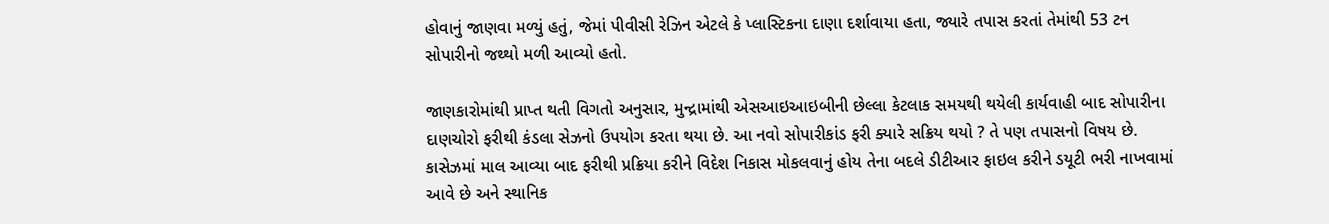હોવાનું જાણવા મળ્યું હતું, જેમાં પીવીસી રેઝિન એટલે કે પ્લાસ્ટિકના દાણા દર્શાવાયા હતા, જ્યારે તપાસ કરતાં તેમાંથી 53 ટન સોપારીનો જથ્થો મળી આવ્યો હતો.

જાણકારોમાંથી પ્રાપ્ત થતી વિગતો અનુસાર, મુન્દ્રામાંથી એસઆઇઆઇબીની છેલ્લા કેટલાક સમયથી થયેલી કાર્યવાહી બાદ સોપારીના દાણચોરો ફરીથી કંડલા સેઝનો ઉપયોગ કરતા થયા છે. આ નવો સોપારીકાંડ ફરી ક્યારે સક્રિય થયો ? તે પણ તપાસનો વિષય છે. કાસેઝમાં માલ આવ્યા બાદ ફરીથી પ્રક્રિયા કરીને વિદેશ નિકાસ મોકલવાનું હોય તેના બદલે ડીટીઆર ફાઇલ કરીને ડયૂટી ભરી નાખવામાં આવે છે અને સ્થાનિક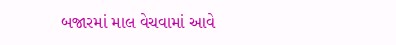બજારમાં માલ વેચવામાં આવે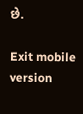છે.

Exit mobile version